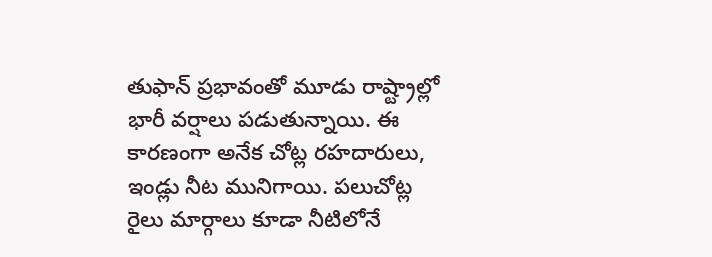తుఫాన్ ప్రభావంతో మూడు రాష్ట్రాల్లో భారీ వర్షాలు పడుతున్నాయి. ఈ కారణంగా అనేక చోట్ల రహదారులు, ఇండ్లు నీట మునిగాయి. పలుచోట్ల రైలు మార్గాలు కూడా నీటిలోనే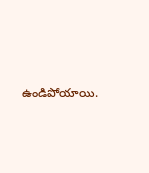ఉండిపోయాయి.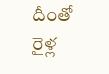దీంతో రైళ్ల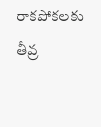రాకపోకలకు తీవ్ర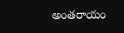అంతరాయం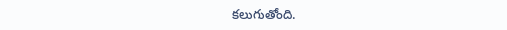కలుగుతోంది.